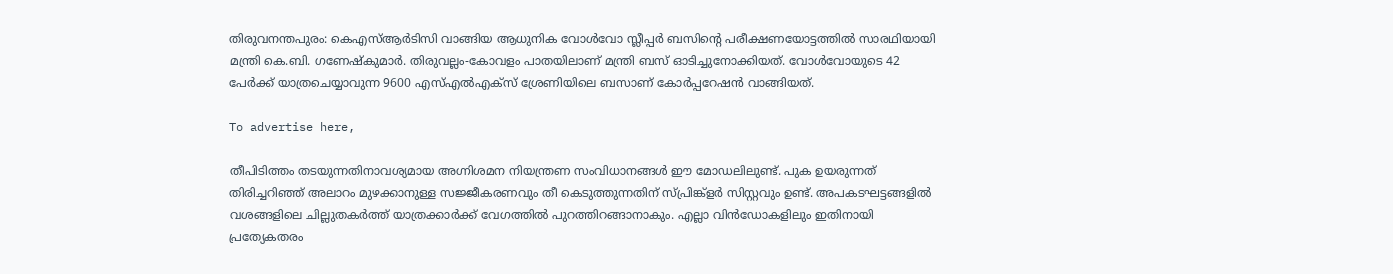തിരുവനന്തപുരം: കെഎസ്ആർടിസി വാങ്ങിയ ആധുനിക വോൾവോ സ്ലീപ്പർ ബസിന്റെ പരീക്ഷണയോട്ടത്തിൽ സാരഥിയായി മന്ത്രി കെ.ബി. ഗണേഷ്‌കുമാർ. തിരുവല്ലം-കോവളം പാതയിലാണ് മന്ത്രി ബസ് ഓടിച്ചുനോക്കിയത്. വോൾവോയുടെ 42 പേർക്ക് യാത്രചെയ്യാവുന്ന 9600 എസ്എൽഎക്സ് ശ്രേണിയിലെ ബസാണ് കോർപ്പറേഷൻ വാങ്ങിയത്.

To advertise here,

തീപിടിത്തം തടയുന്നതിനാവശ്യമായ അഗ്നിശമന നിയന്ത്രണ സംവിധാനങ്ങൾ ഈ മോഡലിലുണ്ട്. പുക ഉയരുന്നത് തിരിച്ചറിഞ്ഞ് അലാറം മുഴക്കാനുള്ള സജ്ജീകരണവും തീ കെടുത്തുന്നതിന് സ്പ്രിങ്ക്ളർ സിസ്റ്റവും ഉണ്ട്. അപകടഘട്ടങ്ങളിൽ വശങ്ങളിലെ ചില്ലുതകർത്ത് യാത്രക്കാർക്ക് വേഗത്തിൽ പുറത്തിറങ്ങാനാകും. എല്ലാ വിൻഡോകളിലും ഇതിനായി പ്രത്യേകതരം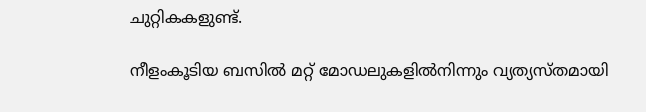ചുറ്റികകളുണ്ട്.

നീളംകൂടിയ ബസിൽ മറ്റ് മോഡലുകളിൽനിന്നും വ്യത്യസ്തമായി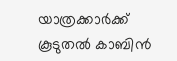യാത്രക്കാർക്ക് കൂടുതൽ കാബിൻ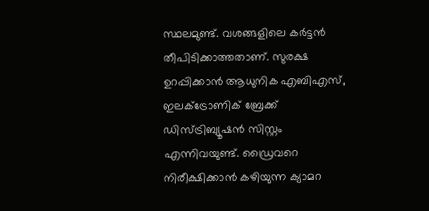സ്ഥലമുണ്ട്. വശങ്ങളിലെ കർട്ടൻ തീപിടിക്കാത്തതാണ്. സുരക്ഷ ഉറപ്പിക്കാൻ ആധുനിക എബിഎസ്, ഇലക്ട്രോണിക് ബ്രേക്ക്‌ ഡിസ്ട്രിബ്യൂഷൻ സിസ്റ്റം എന്നിവയുണ്ട്. ഡ്രൈവറെ നിരീക്ഷിക്കാൻ കഴിയുന്ന ക്യാമറ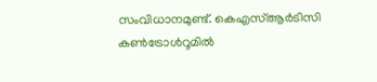സംവിധാനമുണ്ട്. കെഎസ്ആർടിസി കൺട്രോൾറൂമിൽ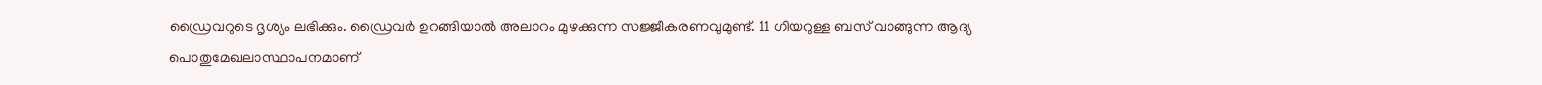ഡ്രൈവറുടെ ദൃശ്യം ലഭിക്കും. ഡ്രൈവർ ഉറങ്ങിയാൽ അലാറം മുഴക്കുന്ന സജ്ജീകരണവുമുണ്ട്. 11 ഗിയറുള്ള ബസ് വാങ്ങുന്ന ആദ്യ പൊതുമേഖലാസ്ഥാപനമാണ്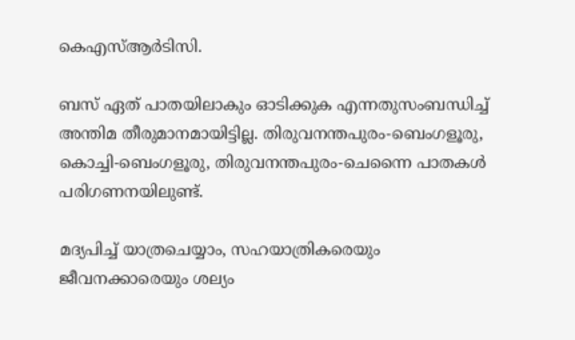കെഎസ്ആർടിസി.

ബസ് ഏത് പാതയിലാകും ഓടിക്കുക എന്നതുസംബന്ധിച്ച് അന്തിമ തീരുമാനമായിട്ടില്ല. തിരുവനന്തപുരം-ബെംഗളൂരു, കൊച്ചി-ബെംഗളൂരു, തിരുവനന്തപുരം-ചെന്നൈ പാതകൾ പരിഗണനയിലുണ്ട്.

മദ്യപിച്ച് യാത്രചെയ്യാം, സഹയാത്രികരെയും ജീവനക്കാരെയും ശല്യം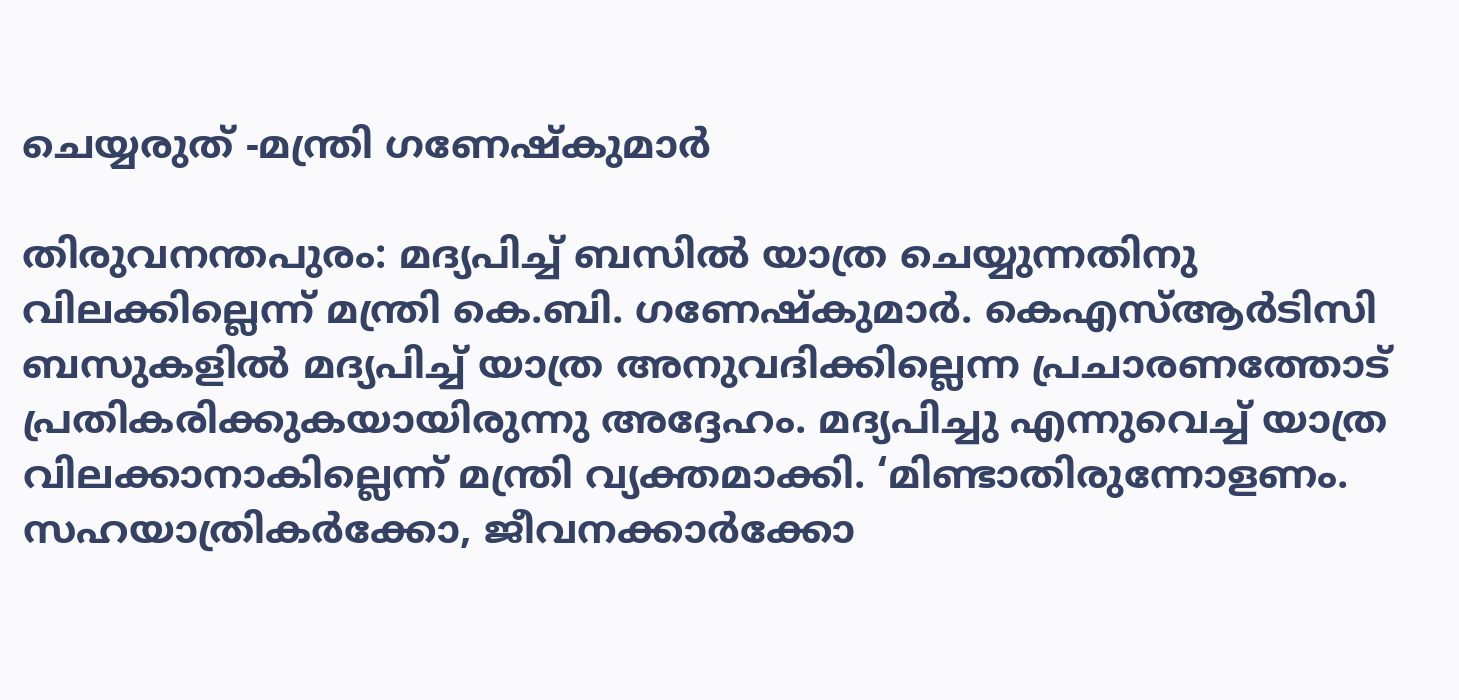ചെയ്യരുത് -മന്ത്രി ഗണേഷ്‌കുമാർ

തിരുവനന്തപുരം: മദ്യപിച്ച് ബസിൽ യാത്ര ചെയ്യുന്നതിനു വിലക്കില്ലെന്ന് മന്ത്രി കെ.ബി. ഗണേഷ്‌കുമാർ. കെഎസ്ആർടിസി ബസുകളിൽ മദ്യപിച്ച് യാത്ര അനുവദിക്കില്ലെന്ന പ്രചാരണത്തോട് പ്രതികരിക്കുകയായിരുന്നു അദ്ദേഹം. മദ്യപിച്ചു എന്നുവെച്ച് യാത്ര വിലക്കാനാകില്ലെന്ന് മന്ത്രി വ്യക്തമാക്കി. ‘മിണ്ടാതിരുന്നോളണം. സഹയാത്രികർക്കോ, ജീവനക്കാർക്കോ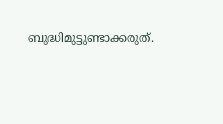ബുദ്ധിമുട്ടുണ്ടാക്കരുത്.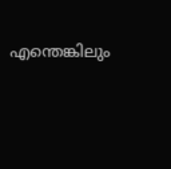എന്തെങ്കിലും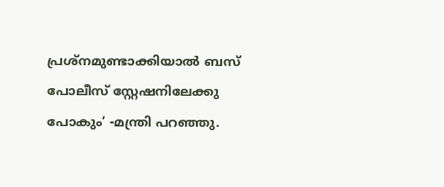പ്രശ്നമുണ്ടാക്കിയാൽ ബസ് പോലീസ് സ്റ്റേഷനിലേക്കു പോകും’ -മന്ത്രി പറഞ്ഞു.